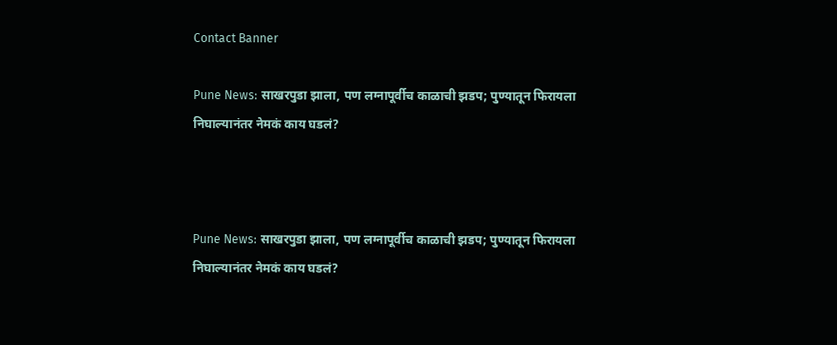Contact Banner

Pune News: साखरपुडा झाला, पण लग्नापूर्वीच काळाची झडप; पुण्यातून फिरायला निघाल्यानंतर नेमकं काय घडलं?



Pune News: साखरपुडा झाला, पण लग्नापूर्वीच काळाची झडप; पुण्यातून फिरायला निघाल्यानंतर नेमकं काय घडलं?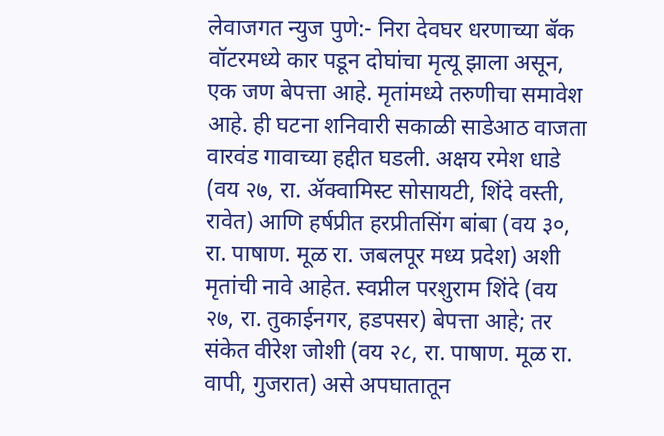लेवाजगत न्युज पुणे:- निरा देवघर धरणाच्या बॅक वॉटरमध्ये कार पडून दोघांचा मृत्यू झाला असून, एक जण बेपत्ता आहे. मृतांमध्ये तरुणीचा समावेश आहे. ही घटना शनिवारी सकाळी साडेआठ वाजता वारवंड गावाच्या हद्दीत घडली. अक्षय रमेश धाडे (वय २७, रा. ॲक्वामिस्ट सोसायटी, शिंदे वस्ती, रावेत) आणि हर्षप्रीत हरप्रीतसिंग बांबा (वय ३०, रा. पाषाण. मूळ रा. जबलपूर मध्य प्रदेश) अशी मृतांची नावे आहेत. स्वप्नील परशुराम शिंदे (वय २७, रा. तुकाईनगर, हडपसर) बेपत्ता आहे; तर संकेत वीरेश जोशी (वय २८, रा. पाषाण. मूळ रा. वापी, गुजरात) असे अपघातातून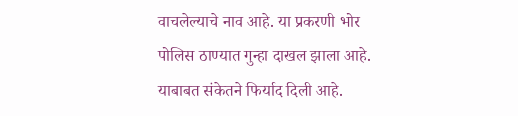वाचलेल्याचे नाव आहे. या प्रकरणी भोर पोलिस ठाण्यात गुन्हा दाखल झाला आहे. याबाबत संकेतने फिर्याद दिली आहे.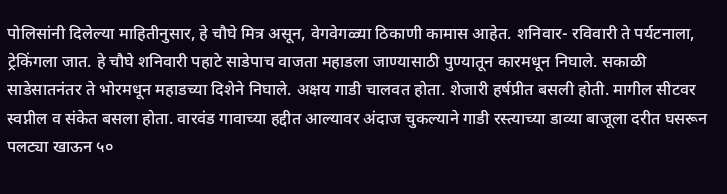पोलिसांनी दिलेल्या माहितीनुसार, हे चौघे मित्र असून, वेगवेगळ्या ठिकाणी कामास आहेत. शनिवार- रविवारी ते पर्यटनाला, ट्रेकिंगला जात. हे चौघे शनिवारी पहाटे साडेपाच वाजता महाडला जाण्यासाठी पुण्यातून कारमधून निघाले. सकाळी साडेसातनंतर ते भोरमधून महाडच्या दिशेने निघाले. अक्षय गाडी चालवत होता. शेजारी हर्षप्रीत बसली होती. मागील सीटवर स्वप्नील व संकेत बसला होता. वारवंड गावाच्या हद्दीत आल्यावर अंदाज चुकल्याने गाडी रस्त्याच्या डाव्या बाजूला दरीत घसरून पलट्या खाऊन ५०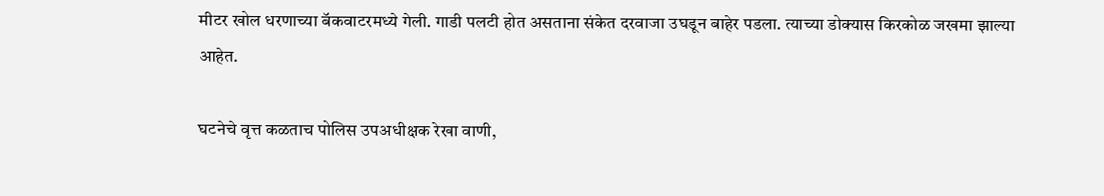मीटर खोल धरणाच्या बॅकवाटरमध्ये गेली. गाडी पलटी होत असताना संकेत दरवाजा उघडून बाहेर पडला. त्याच्या डोक्यास किरकोळ जखमा झाल्या आहेत.

घटनेचे वृत्त कळताच पोलिस उपअधीक्षक रेखा वाणी,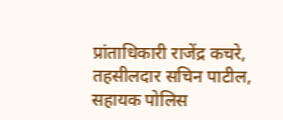प्रांताधिकारी राजेंद्र कचरे, तहसीलदार सचिन पाटील, सहायक पोलिस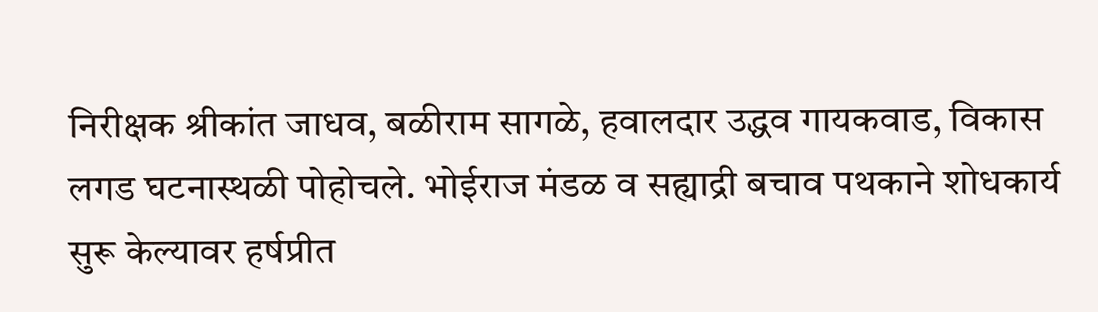निरीक्षक श्रीकांत जाधव, बळीराम सागळे, हवालदार उद्धव गायकवाड, विकास लगड घटनास्थळी पोहोचले. भोईराज मंडळ व सह्याद्री बचाव पथकाने शोधकार्य सुरू केल्यावर हर्षप्रीत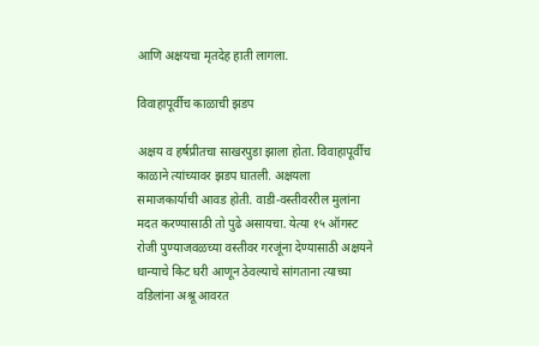आणि अक्षयचा मृतदेह हाती लागला.

विवाहापूर्वीच काळाची झडप

अक्षय व हर्षप्रीतचा साखरपुडा झाला होता. विवाहापूर्वीच काळाने त्यांच्यावर झडप घातली. अक्षयला समाजकार्याची आवड होती. वाडी-वस्तीवररील मुलांना मदत करण्यासाठी तो पुढे असायचा. येत्या १५ ऑगस्ट रोजी पुण्याजवळच्या वस्तीवर गरजूंना देण्यासाठी अक्षयने धान्याचे किट घरी आणून ठेवल्याचे सांगताना त्याच्या वडिलांना अश्रू आवरत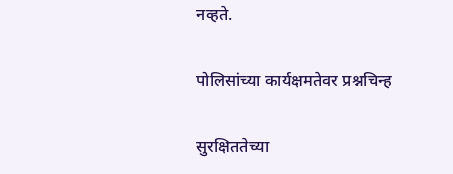नव्हते.

पोलिसांच्या कार्यक्षमतेवर प्रश्नचिन्ह

सुरक्षिततेच्या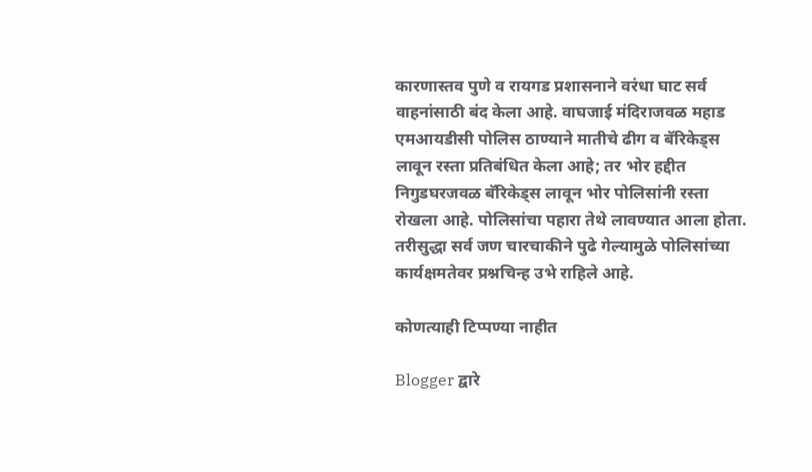कारणास्तव पुणे व रायगड प्रशासनाने वरंधा घाट सर्व वाहनांसाठी बंद केला आहे. वाघजाई मंदिराजवळ महाड एमआयडीसी पोलिस ठाण्याने मातीचे ढीग व बॅरिकेड्स लावून रस्ता प्रतिबंधित केला आहे; तर भोर हद्दीत निगुडघरजवळ बॅरिकेड्स लावून भोर पोलिसांनी रस्ता रोखला आहे. पोलिसांचा पहारा तेथे लावण्यात आला होता. तरीसुद्धा सर्व जण चारचाकीने पुढे गेल्यामुळे पोलिसांच्या कार्यक्षमतेवर प्रश्नचिन्ह उभे राहिले आहे.

कोणत्याही टिप्पण्‍या नाहीत

Blogger द्वारे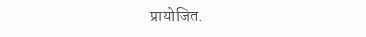प्रायोजित.